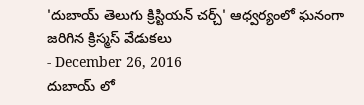'దుబాయ్ తెలుగు క్రిస్టియన్ చర్చ్' ఆధ్వర్యంలో ఘనంగా జరిగిన క్రిస్మస్ వేడుకలు
- December 26, 2016
దుబాయ్ లో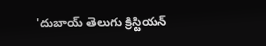'దుబాయ్ తెలుగు క్రిస్టియన్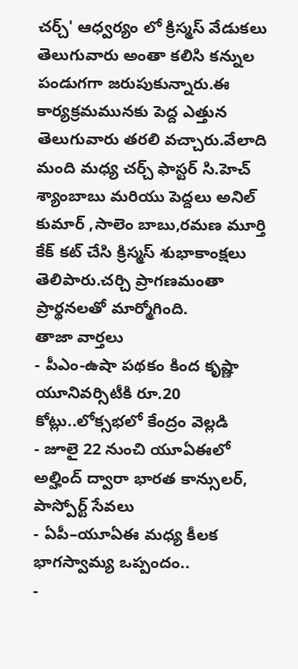చర్చ్' ఆధ్వర్యం లో క్రిస్మస్ వేడుకలు తెలుగువారు అంతా కలిసి కన్నుల పండుగగా జరుపుకున్నారు.ఈ కార్యక్రమమునకు పెద్ద ఎత్తున తెలుగువారు తరలి వచ్చారు.వేలాది మంది మధ్య చర్చ్ ఫాస్టర్ సి.హెచ్ శ్యాంబాబు మరియు పెద్దలు అనిల్ కుమార్ ,సాలెం బాబు,రమణ మూర్తి కేక్ కట్ చేసి క్రిస్మస్ శుభాకాంక్షలు తెలిపారు.చర్చి ప్రాగణమంతా ప్రార్థనలతో మార్మోగింది.
తాజా వార్తలు
- పీఎం-ఉషా పథకం కింద కృష్ణా యూనివర్సిటీకి రూ.20 కోట్లు..లోక్సభలో కేంద్రం వెల్లడి
- జూలై 22 నుంచి యూఏఈలో అల్హింద్ ద్వారా భారత కాన్సులర్, పాస్పోర్ట్ సేవలు
- ఏపీ–యూఏఈ మధ్య కీలక భాగస్వామ్య ఒప్పందం..
-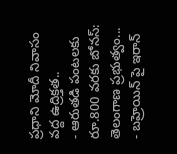ప్రధాని మోదీ నివాసం వద్ద ఉద్రిక్తత..
- ఆరుతడి పంటలకు రూ.800 వరకు బోనస్: తెలంగాణ ప్రభుత్వం...
- బహ్రెయిన్ పై ఇరాన్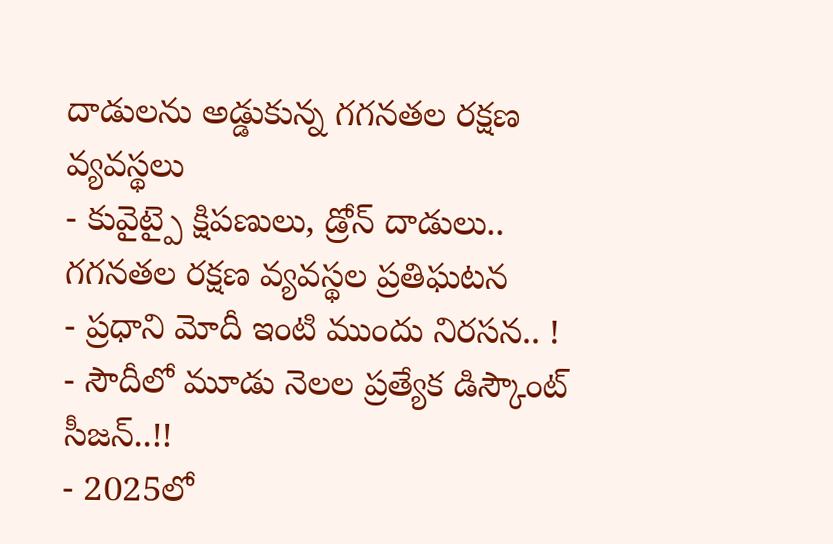దాడులను అడ్డుకున్న గగనతల రక్షణ వ్యవస్థలు
- కువైట్పై క్షిపణులు, డ్రోన్ దాడులు.. గగనతల రక్షణ వ్యవస్థల ప్రతిఘటన
- ప్రధాని మోదీ ఇంటి ముందు నిరసన.. !
- సౌదీలో మూడు నెలల ప్రత్యేక డిస్కౌంట్ సీజన్..!!
- 2025లో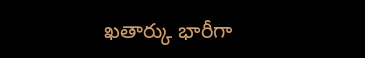ఖతార్కు భారీగా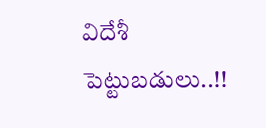విదేశీ పెట్టుబడులు..!!